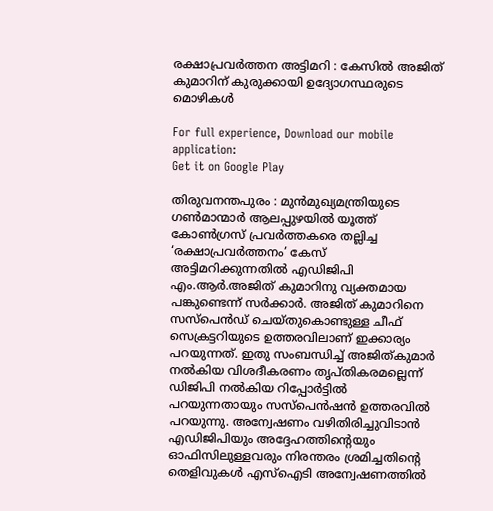രക്ഷാപ്രവർത്തന അട്ടിമറി : കേസിൽ അജിത് കുമാറിന് കുരുക്കായി ഉദ്യോഗസ്ഥരുടെ മൊഴികള്‍

For full experience, Download our mobile application:
Get it on Google Play

തിരുവനന്തപുരം : മുന്‍മുഖ്യമന്ത്രിയുടെ ഗണ്‍മാന്മാര്‍ ആലപ്പുഴയില്‍ യൂത്ത് കോണ്‍ഗ്രസ് പ്രവര്‍ത്തകരെ തല്ലിച്ച ‘രക്ഷാപ്രവര്‍ത്തനം’ കേസ് അട്ടിമറിക്കുന്നതില്‍ എഡിജിപി എം.ആര്‍.അജിത് കുമാറിനു വ്യക്തമായ പങ്കുണ്ടെന്ന് സര്‍ക്കാര്‍. അജിത് കുമാറിനെ സസ്‌പെന്‍ഡ് ചെയ്തുകൊണ്ടുള്ള ചീഫ് സെക്രട്ടറിയുടെ ഉത്തരവിലാണ് ഇക്കാര്യം പറയുന്നത്. ഇതു സംബന്ധിച്ച് അജിത്കുമാര്‍ നല്‍കിയ വിശദീകരണം തൃപ്തികരമല്ലെന്ന് ഡിജിപി നല്‍കിയ റിപ്പോര്‍ട്ടില്‍ പറയുന്നതായും സസ്‌പെന്‍ഷന്‍ ഉത്തരവില്‍ പറയുന്നു. അന്വേഷണം വഴിതിരിച്ചുവിടാന്‍ എഡിജിപിയും അദ്ദേഹത്തിന്റെയും ഓഫിസിലുള്ളവരും നിരന്തരം ശ്രമിച്ചതിന്റെ തെളിവുകള്‍ എസ്‌ഐടി അന്വേഷണത്തില്‍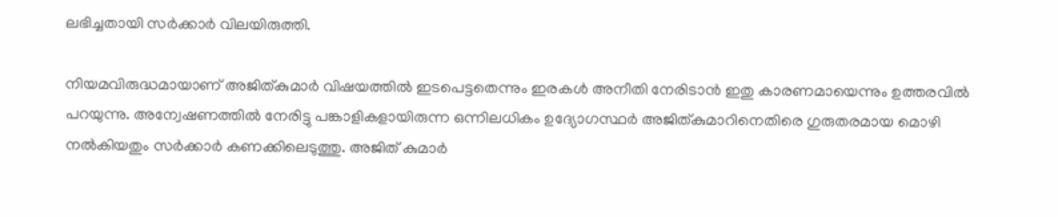ലഭിച്ചതായി സര്‍ക്കാര്‍ വിലയിരുത്തി.

നിയമവിരുദ്ധമായാണ് അജിത്കുമാര്‍ വിഷയത്തില്‍ ഇടപെട്ടതെന്നും ഇരകള്‍ അനീതി നേരിടാന്‍ ഇതു കാരണമായെന്നും ഉത്തരവിൽ പറയുന്നു. അന്വേഷണത്തില്‍ നേരിട്ടു പങ്കാളികളായിരുന്ന ഒന്നിലധികം ഉദ്യോഗസ്ഥര്‍ അജിത്കുമാറിനെതിരെ ഗുരുതരമായ മൊഴി നല്‍കിയതും സര്‍ക്കാര്‍ കണക്കിലെടുത്തു. അജിത് കുമാര്‍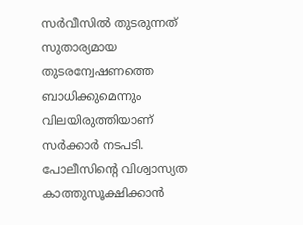സര്‍വീസില്‍ തുടരുന്നത് സുതാര്യമായ തുടരന്വേഷണത്തെ ബാധിക്കുമെന്നും വിലയിരുത്തിയാണ് സര്‍ക്കാര്‍ നടപടി. പോലീസിന്റെ വിശ്വാസ്യത കാത്തുസൂക്ഷിക്കാന്‍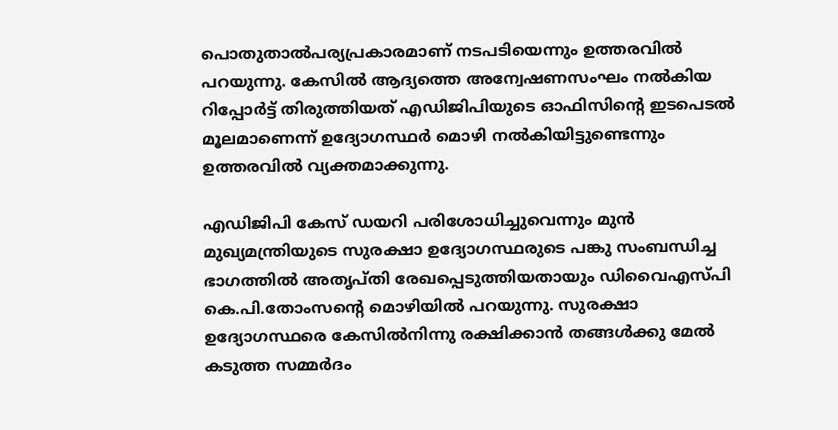പൊതുതാല്‍പര്യപ്രകാരമാണ് നടപടിയെന്നും ഉത്തരവില്‍ പറയുന്നു. കേസില്‍ ആദ്യത്തെ അന്വേഷണസംഘം നല്‍കിയ റിപ്പോര്‍ട്ട് തിരുത്തിയത് എഡിജിപിയുടെ ഓഫിസിന്റെ ഇടപെടല്‍ മൂലമാണെന്ന് ഉദ്യോഗസ്ഥര്‍ മൊഴി നല്‍കിയിട്ടുണ്ടെന്നും ഉത്തരവില്‍ വ്യക്തമാക്കുന്നു.

എഡിജിപി കേസ് ഡയറി പരിശോധിച്ചുവെന്നും മുന്‍ മുഖ്യമന്ത്രിയുടെ സുരക്ഷാ ഉദ്യോഗസ്ഥരുടെ പങ്കു സംബന്ധിച്ച ഭാഗത്തില്‍ അതൃപ്തി രേഖപ്പെടുത്തിയതായും ഡിവൈഎസ്പി കെ.പി.തോംസന്റെ മൊഴിയില്‍ പറയുന്നു. സുരക്ഷാ ഉദ്യോഗസ്ഥരെ കേസില്‍നിന്നു രക്ഷിക്കാന്‍ തങ്ങള്‍ക്കു മേല്‍ കടുത്ത സമ്മര്‍ദം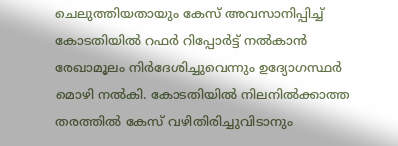ചെലുത്തിയതായും കേസ് അവസാനിപ്പിച്ച് കോടതിയില്‍ റഫര്‍ റിപ്പോര്‍ട്ട് നല്‍കാന്‍ രേഖാമൂലം നിര്‍ദേശിച്ചുവെന്നും ഉദ്യോഗസ്ഥര്‍ മൊഴി നല്‍കി. കോടതിയില്‍ നിലനില്‍ക്കാത്ത തരത്തില്‍ കേസ് വഴിതിരിച്ചുവിടാനും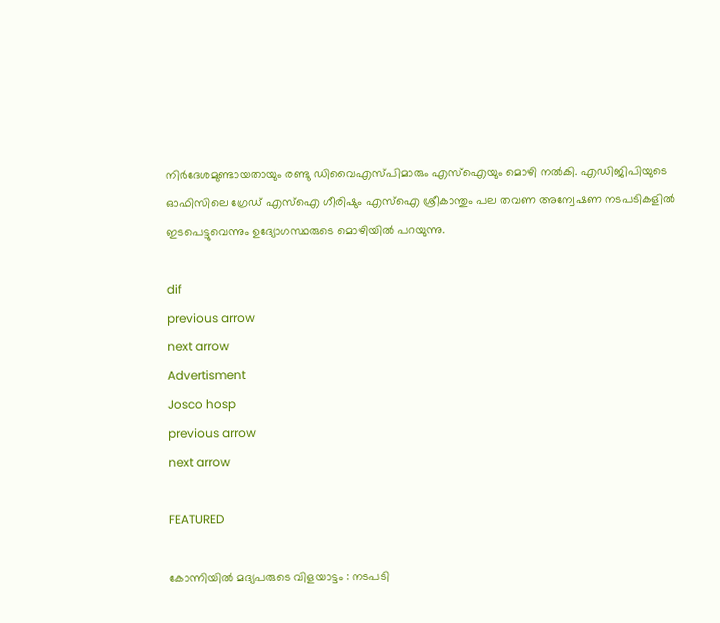നിര്‍ദേശമുണ്ടായതായും രണ്ടു ഡിവൈഎസ്പിമാരും എസ്‌ഐയും മൊഴി നല്‍കി. എഡിജിപിയുടെ ഓഫിസിലെ ഗ്രേഡ് എസ്‌ഐ ഗീരിഷും എസ്‌ഐ ശ്രീകാന്തും പല തവണ അന്വേഷണ നടപടികളില്‍ ഇടപെട്ടുവെന്നും ഉദ്യോഗസ്ഥരുടെ മൊഴിയില്‍ പറയുന്നു.

dif
previous arrow
next arrow
Advertisment
Josco hosp
previous arrow
next arrow

FEATURED

കോന്നിയില്‍ മദ്യപരുടെ വിളയാട്ടം : നടപടി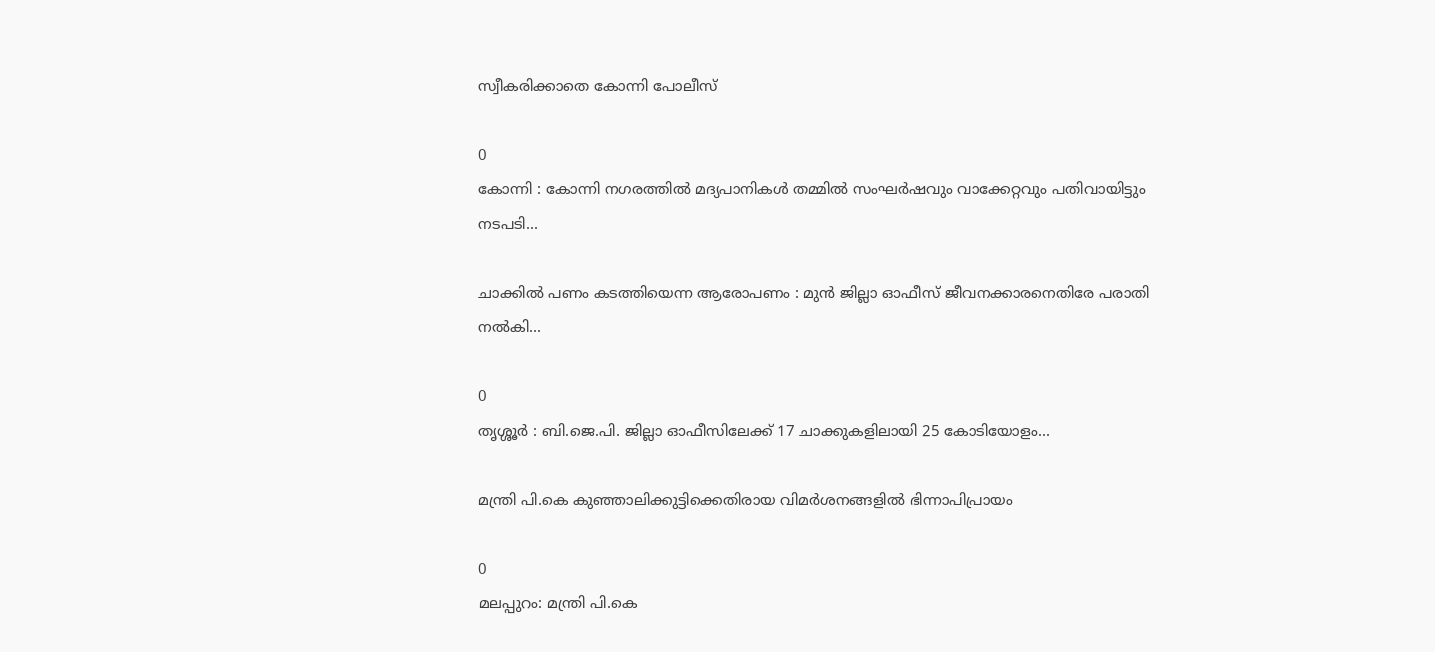സ്വീകരിക്കാതെ കോന്നി പോലീസ്

0
കോന്നി : കോന്നി നഗരത്തില്‍ മദ്യപാനികള്‍ തമ്മില്‍ സംഘര്‍ഷവും വാക്കേറ്റവും പതിവായിട്ടും നടപടി...

ചാക്കിൽ പണം കടത്തിയെന്ന ആരോപണം : മുൻ ജില്ലാ ഓഫീസ് ജീവനക്കാരനെതിരേ പരാതി നൽകി...

0
തൃശ്ശൂർ : ബി.ജെ.പി. ജില്ലാ ഓഫീസിലേക്ക് 17 ചാക്കുകളിലായി 25 കോടിയോളം...

മന്ത്രി പി.കെ കുഞ്ഞാലിക്കുട്ടിക്കെതിരായ വിമർശനങ്ങളിൽ ഭിന്നാപിപ്രായം

0
മലപ്പുറം: മന്ത്രി പി.കെ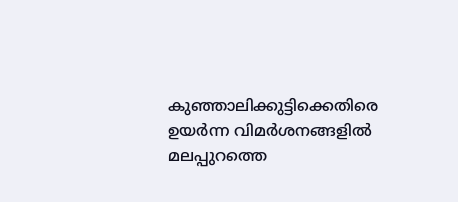കുഞ്ഞാലിക്കുട്ടിക്കെതിരെ ഉയർന്ന വിമർശനങ്ങളിൽ മലപ്പുറത്തെ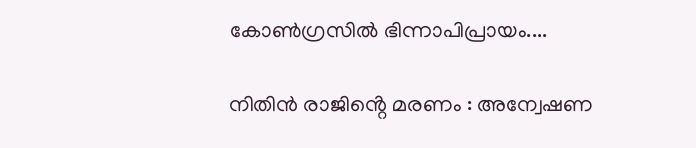കോൺഗ്രസിൽ ഭിന്നാപിപ്രായം....

നിതിൻ രാജിൻ്റെ മരണം : അന്വേഷണ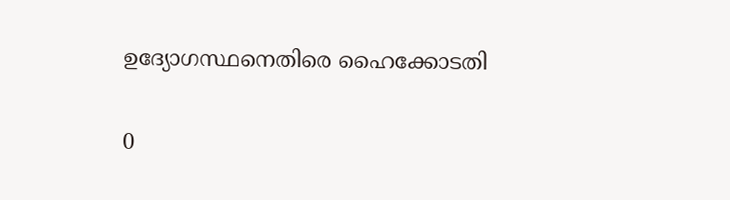ഉദ്യോഗസ്ഥനെതിരെ ഹൈക്കോടതി

0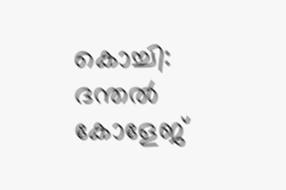കൊച്ചി: ദന്തൽ കോളേജ്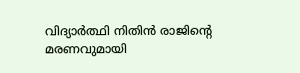വിദ്യാർത്ഥി നിതിൻ രാജിന്റെ മരണവുമായി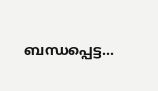ബന്ധപ്പെട്ട...